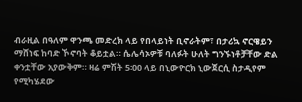ብራዚል በዓለም ዋንጫ መድረክ ላይ የበላይነት ቢኖራትም፣ በታሪኳ ኖርዌይን ማሸነፍ ከባድ ኾኖባት ቆይቷል። ሴሌሳኦዎቹ ባለፉት ሁለት ግንኙነቶቻቸው ድል ቀንቷቸው አያውቅም። ዛሬ ምሽት 5፡00 ላይ በኒውዮርክ ኒውጀርሲ ስታዲየም የሚካሄደው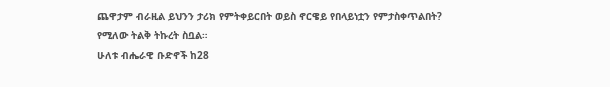ጨዋታም ብራዚል ይህንን ታሪክ የምትቀይርበት ወይስ ኖርዌይ የበላይነቷን የምታስቀጥልበት? የሚለው ትልቅ ትኩረት ስቧል።
ሁለቱ ብሔራዊ ቡድኖች ከ28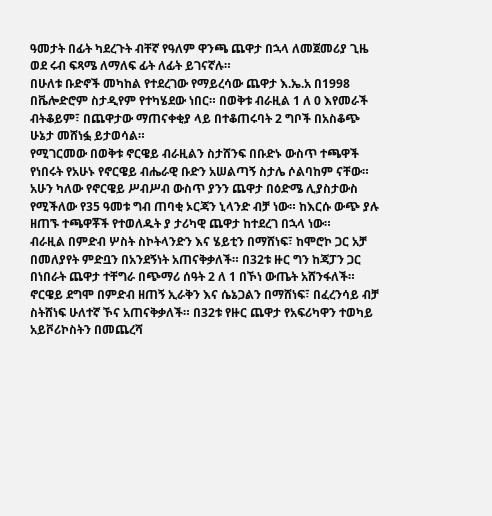ዓመታት በፊት ካደረጉት ብቸኛ የዓለም ዋንጫ ጨዋታ በኋላ ለመጀመሪያ ጊዜ ወደ ሩብ ፍጻሜ ለማለፍ ፊት ለፊት ይገናኛሉ።
በሁለቱ ቡድኖች መካከል የተደረገው የማይረሳው ጨዋታ እ.ኤ.አ በ1998 በቬሎድሮም ስታዲየም የተካሄደው ነበር። በወቅቱ ብራዚል 1 ለ 0 እየመራች ብትቆይም፣ በጨዋታው ማጠናቀቂያ ላይ በተቆጠሩባት 2 ግቦች በአስቆጭ ሁኔታ መሸነፏ ይታወሳል።
የሚገርመው በወቅቱ ኖርዌይ ብራዚልን ስታሸንፍ በቡድኑ ውስጥ ተጫዋች የነበሩት የአሁኑ የኖርዌይ ብሔራዊ ቡድን አሠልጣኝ ስታሌ ሶልባከም ናቸው። አሁን ካለው የኖርዌይ ሥብሥብ ውስጥ ያንን ጨዋታ በዕድሜ ሊያስታውስ የሚችለው የ35 ዓመቱ ግብ ጠባቂ ኦርጃን ኒላንድ ብቻ ነው። ከእርሱ ውጭ ያሉ ዘጠኙ ተጫዋቾች የተወለዱት ያ ታሪካዊ ጨዋታ ከተደረገ በኋላ ነው።
ብራዚል በምድብ ሦስት ስኮትላንድን እና ሄይቲን በማሸነፍ፣ ከሞሮኮ ጋር አቻ በመለያየት ምድቧን በአንደኝነት አጠናቅቃለች። በ32ቱ ዙር ግን ከጃፓን ጋር በነበራት ጨዋታ ተቸግራ በጭማሪ ሰዓት 2 ለ 1 በኾነ ውጤት አሸንፋለች።
ኖርዌይ ደግሞ በምድብ ዘጠኝ ኢራቅን እና ሴኔጋልን በማሸነፍ፣ በፈረንሳይ ብቻ ስትሸነፍ ሁለተኛ ኾና አጠናቅቃለች። በ32ቱ የዙር ጨዋታ የአፍሪካዋን ተወካይ አይቮሪኮስትን በመጨረሻ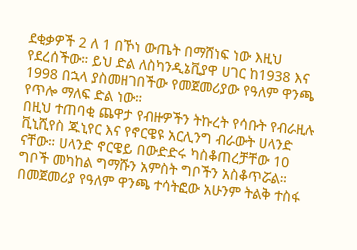ደቂቃዎች 2 ለ 1 በኾነ ውጤት በማሸነፍ ነው እዚህ የደረሰችው። ይህ ድል ለስካንዲኔቪያዋ ሀገር ከ1938 እና 1998 በኋላ ያስመዘገበችው የመጀመሪያው የዓለም ዋንጫ የጥሎ ማለፍ ድል ነው።
በዚህ ተጠባቂ ጨዋታ የብዙዎችን ትኩረት የሳቡት የብራዚሉ ቪኒሺየስ ጁኒየር እና የኖርዌዩ አርሊንግ ብራውት ሀላንድ ናቸው። ሀላንድ ኖርዌይ በውድድሩ ካስቆጠረቻቸው 10 ግቦች መካከል ግማሹን አምስት ግቦችን አስቆጥሯል። በመጀመሪያ የዓለም ዋንጫ ተሳትፎው አሁንም ትልቅ ተስፋ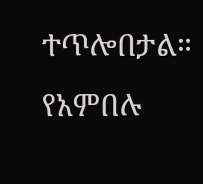ተጥሎበታል። የአምበሉ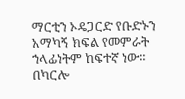ማርቲን ኦዴጋርድ የቡድኑን አማካኝ ክፍል የመምራት ኀላፊነትም ከፍተኛ ነው።
በካርሎ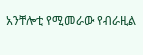አንቸሎቲ የሚመራው የብራዚል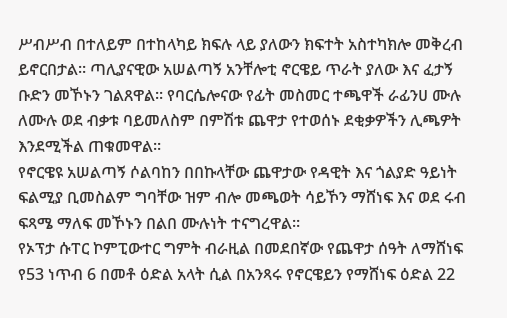ሥብሥብ በተለይም በተከላካይ ክፍሉ ላይ ያለውን ክፍተት አስተካክሎ መቅረብ ይኖርበታል። ጣሊያናዊው አሠልጣኝ አንቸሎቲ ኖርዌይ ጥራት ያለው እና ፈታኝ ቡድን መኾኑን ገልጸዋል። የባርሴሎናው የፊት መስመር ተጫዋች ራፊንሀ ሙሉ ለሙሉ ወደ ብቃቱ ባይመለስም በምሽቱ ጨዋታ የተወሰኑ ደቂቃዎችን ሊጫዎት እንደሚችል ጠቁመዋል።
የኖርዌዩ አሠልጣኝ ሶልባከን በበኩላቸው ጨዋታው የዳዊት እና ጎልያድ ዓይነት ፍልሚያ ቢመስልም ግባቸው ዝም ብሎ መጫወት ሳይኾን ማሸነፍ እና ወደ ሩብ ፍጻሜ ማለፍ መኾኑን በልበ ሙሉነት ተናግረዋል።
የኦፕታ ሱፐር ኮምፒውተር ግምት ብራዚል በመደበኛው የጨዋታ ሰዓት ለማሸነፍ የ53 ነጥብ 6 በመቶ ዕድል አላት ሲል በአንጻሩ የኖርዌይን የማሸነፍ ዕድል 22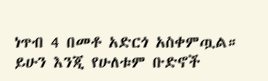ነጥብ 4 በመቶ አድርጎ አስቀምጧል። ይሁን እንጂ የሁለቱም ቡድኖች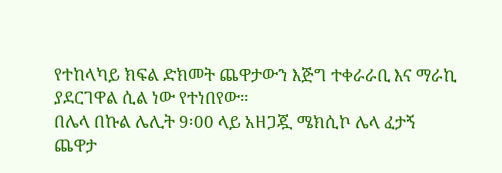የተከላካይ ክፍል ድክመት ጨዋታውን እጅግ ተቀራራቢ እና ማራኪ ያደርገዋል ሲል ነው የተነበየው።
በሌላ በኩል ሌሊት 9፡00 ላይ አዘጋጇ ሜክሲኮ ሌላ ፈታኝ ጨዋታ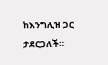ከእንግሊዝ ጋር ታደርጋለች።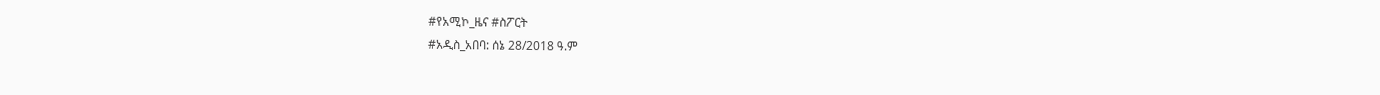#የአሚኮ_ዜና #ስፖርት
#አዲስ_አበባ: ሰኔ 28/2018 ዓ.ም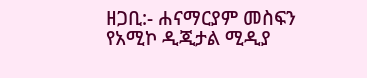ዘጋቢ:- ሐናማርያም መስፍን
የአሚኮ ዲጂታል ሚዲያ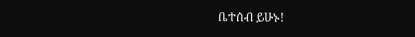ቤተሰብ ይሁኑ!